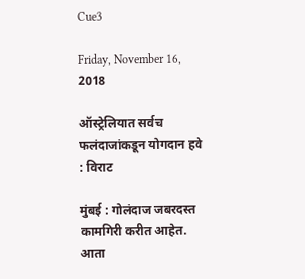Cue3

Friday, November 16, 2018

ऑस्ट्रेलियात सर्वच फलंदाजांकडून योगदान हवे : विराट

मुंबई : गोलंदाज जबरदस्त कामगिरी करीत आहेत. आता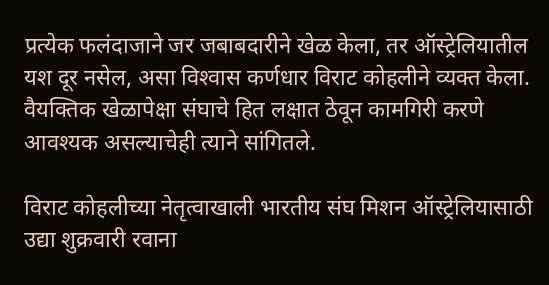प्रत्येक फलंदाजाने जर जबाबदारीने खेळ केला, तर ऑस्ट्रेलियातील यश दूर नसेल, असा विश्‍वास कर्णधार विराट कोहलीने व्यक्त केला. वैयक्तिक खेळापेक्षा संघाचे हित लक्षात ठेवून कामगिरी करणे आवश्‍यक असल्याचेही त्याने सांगितले.

विराट कोहलीच्या नेतृत्वाखाली भारतीय संघ मिशन ऑस्ट्रेलियासाठी उद्या शुक्रवारी रवाना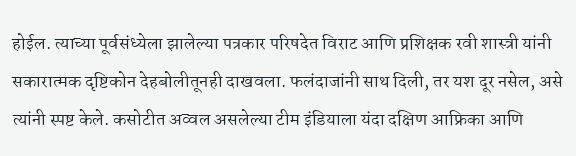होईल. त्याच्या पूर्वसंध्येला झालेल्या पत्रकार परिषदेत विराट आणि प्रशिक्षक रवी शास्त्री यांनी सकारात्मक दृष्टिकोन देहबोलीतूनही दाखवला. फलंदाजांनी साथ दिली, तर यश दूर नसेल, असे त्यांनी स्पष्ट केले. कसोटीत अव्वल असलेल्या टीम इंडियाला यंदा दक्षिण आफ्रिका आणि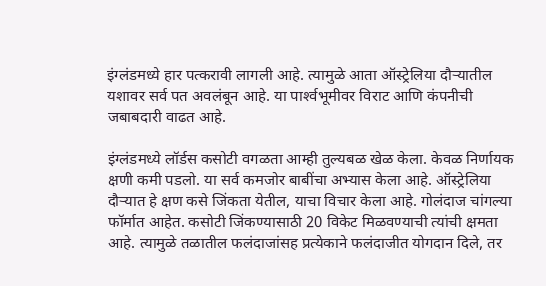इंग्लंडमध्ये हार पत्करावी लागली आहे. त्यामुळे आता ऑस्ट्रेलिया दौऱ्यातील यशावर सर्व पत अवलंबून आहे. या पार्श्‍वभूमीवर विराट आणि कंपनीची जबाबदारी वाढत आहे.

इंग्लंडमध्ये लॉर्डस कसोटी वगळता आम्ही तुल्यबळ खेळ केला. केवळ निर्णायक क्षणी कमी पडलो. या सर्व कमजोर बाबींचा अभ्यास केला आहे. ऑस्ट्रेलिया दौऱ्यात हे क्षण कसे जिंकता येतील, याचा विचार केला आहे. गोलंदाज चांगल्या फॉर्मात आहेत. कसोटी जिंकण्यासाठी 20 विकेट मिळवण्याची त्यांची क्षमता आहे. त्यामुळे तळातील फलंदाजांसह प्रत्येकाने फलंदाजीत योगदान दिले, तर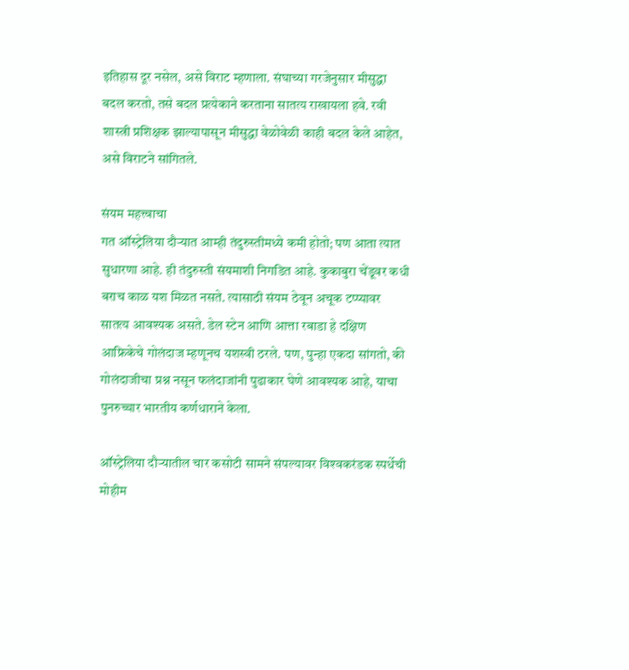इतिहास दूर नसेल, असे विराट म्हणाला. संघाच्या गरजेनुसार मीसुद्धा बदल करतो, तसे बदल प्रत्येकाने करताना सातत्य राखायला हवे. रवी शास्त्री प्रशिक्षक झाल्यापासून मीसुद्धा वेळोवेळी काही बदल केले आहेत, असे विराटने सांगितले.

संयम महत्त्वाचा
गत ऑस्ट्रेलिया दौऱ्यात आम्ही तंदुरुस्तीमध्ये कमी होतो; पण आता त्यात सुधारणा आहे. ही तंदुरुस्ती संयमाशी निगडित आहे. कुकाबुरा चेंडूवर कधी बराच काळ यश मिळत नसते. त्यासाठी संयम ठेवून अचूक टप्प्यावर सातत्य आवश्‍यक असते. डेल स्टेन आणि आत्ता रबाडा हे दक्षिण आफ्रिकेचे गोलंदाज म्हणूनच यशस्वी ठरले. पण, पुन्हा एकदा सांगतो, की गोलंदाजीचा प्रश्न नसून फलंदाजांनी पुढाकार घेणे आवश्‍यक आहे, याचा पुनरुच्चार भारतीय कर्णधाराने केला.

ऑस्ट्रेलिया दौऱ्यातील चार कसोटी सामने संपल्यावर विश्‍वकरंडक स्पर्धेची मोहीम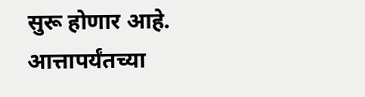सुरू होणार आहे. आत्तापर्यंतच्या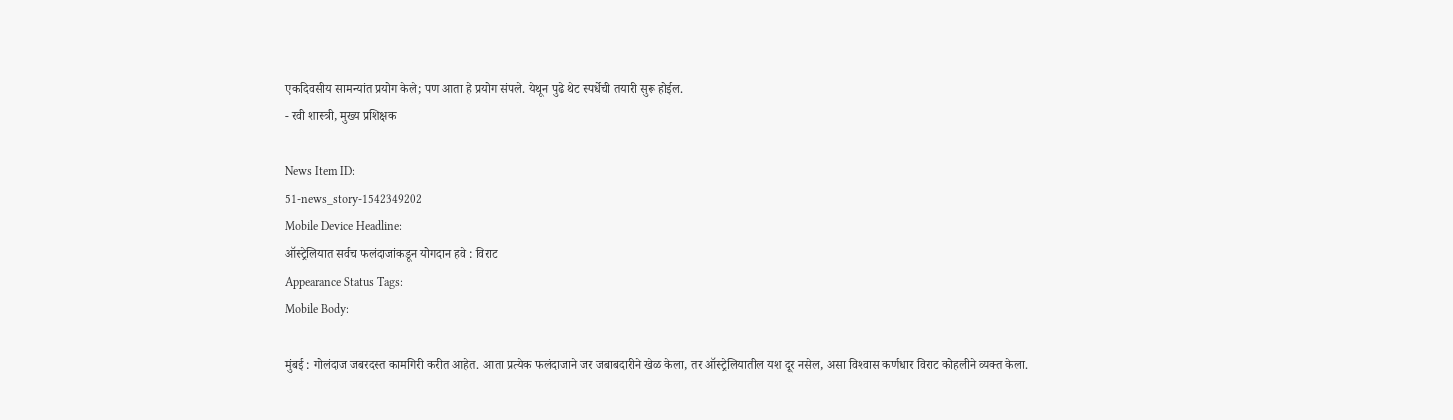एकदिवसीय सामन्यांत प्रयोग केले; पण आता हे प्रयोग संपले. येथून पुढे थेट स्पर्धेची तयारी सुरू होईल.
- रवी शास्त्री, मुख्य प्रशिक्षक

News Item ID:
51-news_story-1542349202
Mobile Device Headline:
ऑस्ट्रेलियात सर्वच फलंदाजांकडून योगदान हवे : विराट
Appearance Status Tags:
Mobile Body:

मुंबई : गोलंदाज जबरदस्त कामगिरी करीत आहेत. आता प्रत्येक फलंदाजाने जर जबाबदारीने खेळ केला, तर ऑस्ट्रेलियातील यश दूर नसेल, असा विश्‍वास कर्णधार विराट कोहलीने व्यक्त केला.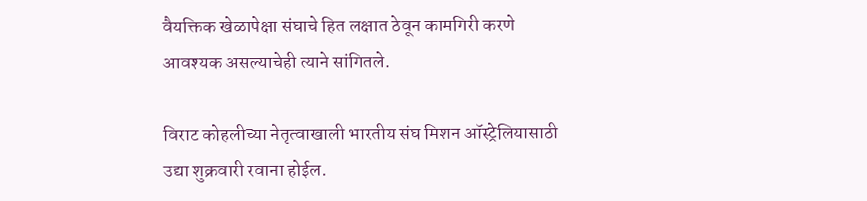वैयक्तिक खेळापेक्षा संघाचे हित लक्षात ठेवून कामगिरी करणे आवश्‍यक असल्याचेही त्याने सांगितले.

विराट कोहलीच्या नेतृत्वाखाली भारतीय संघ मिशन ऑस्ट्रेलियासाठी उद्या शुक्रवारी रवाना होईल.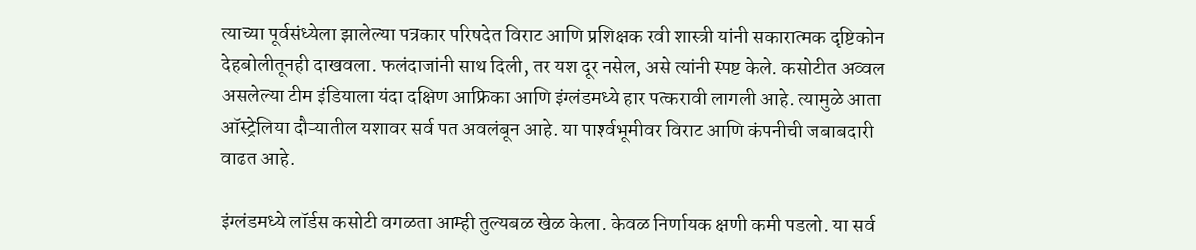त्याच्या पूर्वसंध्येला झालेल्या पत्रकार परिषदेत विराट आणि प्रशिक्षक रवी शास्त्री यांनी सकारात्मक दृष्टिकोन देहबोलीतूनही दाखवला. फलंदाजांनी साथ दिली, तर यश दूर नसेल, असे त्यांनी स्पष्ट केले. कसोटीत अव्वल असलेल्या टीम इंडियाला यंदा दक्षिण आफ्रिका आणि इंग्लंडमध्ये हार पत्करावी लागली आहे. त्यामुळे आता ऑस्ट्रेलिया दौऱ्यातील यशावर सर्व पत अवलंबून आहे. या पार्श्‍वभूमीवर विराट आणि कंपनीची जबाबदारी वाढत आहे.

इंग्लंडमध्ये लॉर्डस कसोटी वगळता आम्ही तुल्यबळ खेळ केला. केवळ निर्णायक क्षणी कमी पडलो. या सर्व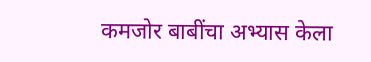कमजोर बाबींचा अभ्यास केला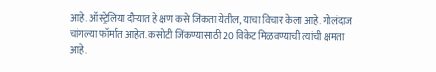आहे. ऑस्ट्रेलिया दौऱ्यात हे क्षण कसे जिंकता येतील, याचा विचार केला आहे. गोलंदाज चांगल्या फॉर्मात आहेत. कसोटी जिंकण्यासाठी 20 विकेट मिळवण्याची त्यांची क्षमता आहे.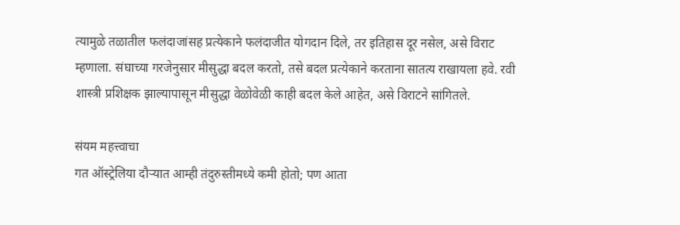त्यामुळे तळातील फलंदाजांसह प्रत्येकाने फलंदाजीत योगदान दिले, तर इतिहास दूर नसेल, असे विराट म्हणाला. संघाच्या गरजेनुसार मीसुद्धा बदल करतो, तसे बदल प्रत्येकाने करताना सातत्य राखायला हवे. रवी शास्त्री प्रशिक्षक झाल्यापासून मीसुद्धा वेळोवेळी काही बदल केले आहेत, असे विराटने सांगितले.

संयम महत्त्वाचा
गत ऑस्ट्रेलिया दौऱ्यात आम्ही तंदुरुस्तीमध्ये कमी होतो; पण आता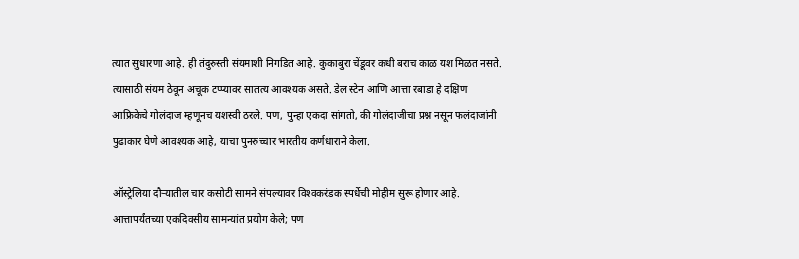त्यात सुधारणा आहे. ही तंदुरुस्ती संयमाशी निगडित आहे. कुकाबुरा चेंडूवर कधी बराच काळ यश मिळत नसते. त्यासाठी संयम ठेवून अचूक टप्प्यावर सातत्य आवश्‍यक असते. डेल स्टेन आणि आत्ता रबाडा हे दक्षिण आफ्रिकेचे गोलंदाज म्हणूनच यशस्वी ठरले. पण, पुन्हा एकदा सांगतो, की गोलंदाजीचा प्रश्न नसून फलंदाजांनी पुढाकार घेणे आवश्‍यक आहे, याचा पुनरुच्चार भारतीय कर्णधाराने केला.

ऑस्ट्रेलिया दौऱ्यातील चार कसोटी सामने संपल्यावर विश्‍वकरंडक स्पर्धेची मोहीम सुरू होणार आहे. आत्तापर्यंतच्या एकदिवसीय सामन्यांत प्रयोग केले; पण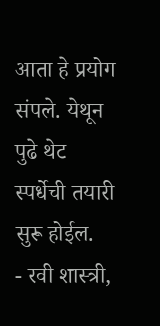आता हे प्रयोग संपले. येथून पुढे थेट स्पर्धेची तयारी सुरू होईल.
- रवी शास्त्री,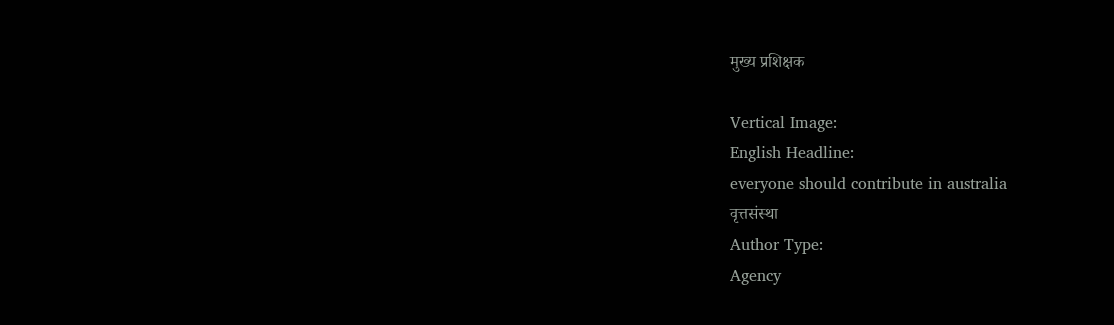मुख्य प्रशिक्षक

Vertical Image:
English Headline:
everyone should contribute in australia
वृत्तसंस्था
Author Type:
Agency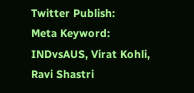Twitter Publish:
Meta Keyword:
INDvsAUS, Virat Kohli, Ravi Shastri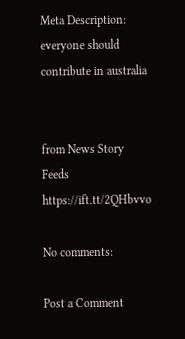Meta Description:
everyone should contribute in australia


from News Story Feeds https://ift.tt/2QHbvvo

No comments:

Post a Comment